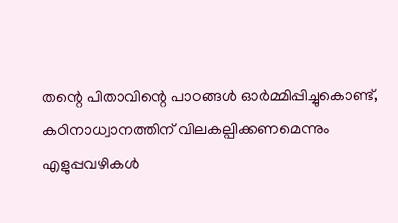തന്റെ പിതാവിന്റെ പാഠങ്ങൾ ഓർമ്മിപ്പിച്ചുകൊണ്ട്, കഠിനാധ്വാനത്തിന് വിലകല്പിക്കണമെന്നും എളുപ്പവഴികൾ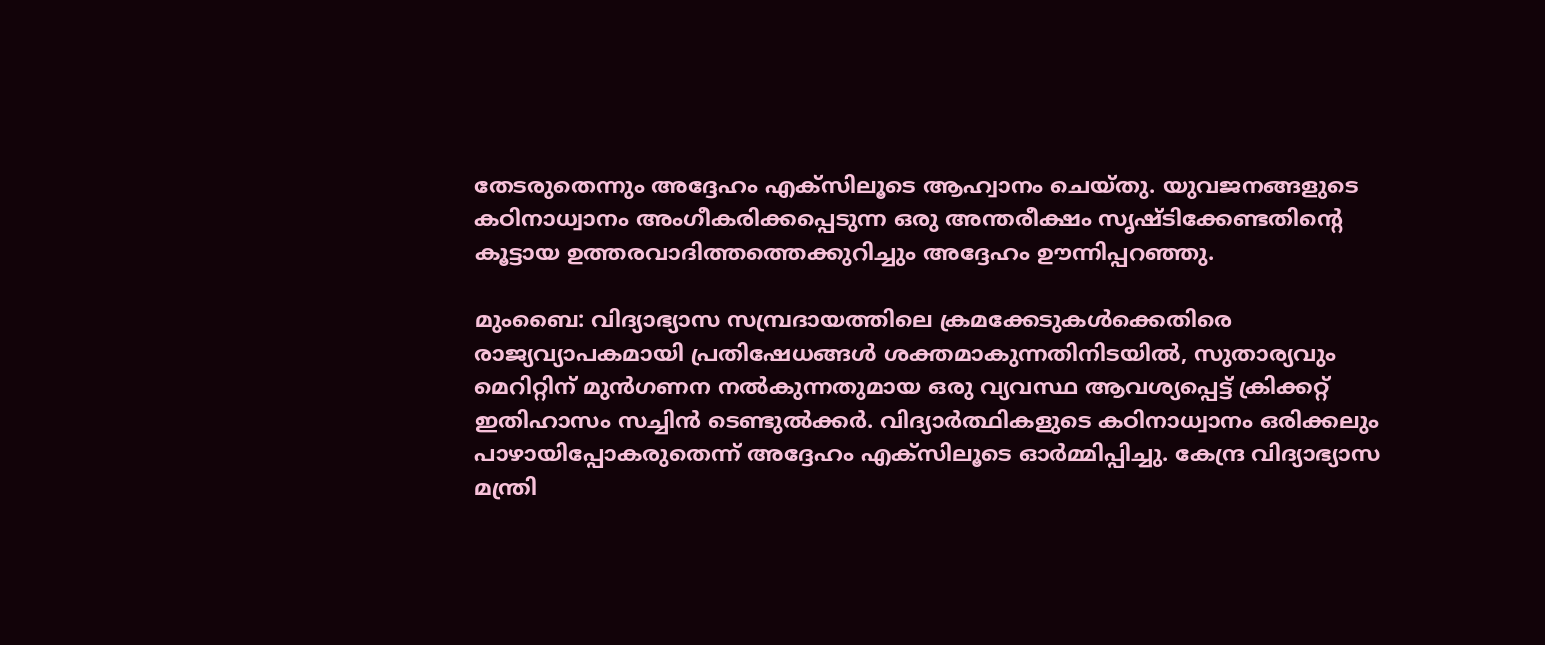തേടരുതെന്നും അദ്ദേഹം എക്‌സിലൂടെ ആഹ്വാനം ചെയ്തു. യുവജനങ്ങളുടെ കഠിനാധ്വാനം അംഗീകരിക്കപ്പെടുന്ന ഒരു അന്തരീക്ഷം സൃഷ്ടിക്കേണ്ടതിന്റെ കൂട്ടായ ഉത്തരവാദിത്തത്തെക്കുറിച്ചും അദ്ദേഹം ഊന്നിപ്പറഞ്ഞു.

മുംബൈ: വിദ്യാഭ്യാസ സമ്പ്രദായത്തിലെ ക്രമക്കേടുകള്‍ക്കെതിരെ രാജ്യവ്യാപകമായി പ്രതിഷേധങ്ങള്‍ ശക്തമാകുന്നതിനിടയില്‍, സുതാര്യവും മെറിറ്റിന് മുന്‍ഗണന നല്‍കുന്നതുമായ ഒരു വ്യവസ്ഥ ആവശ്യപ്പെട്ട് ക്രിക്കറ്റ് ഇതിഹാസം സച്ചിന്‍ ടെണ്ടുല്‍ക്കര്‍. വിദ്യാര്‍ത്ഥികളുടെ കഠിനാധ്വാനം ഒരിക്കലും പാഴായിപ്പോകരുതെന്ന് അദ്ദേഹം എക്‌സിലൂടെ ഓര്‍മ്മിപ്പിച്ചു. കേന്ദ്ര വിദ്യാഭ്യാസ മന്ത്രി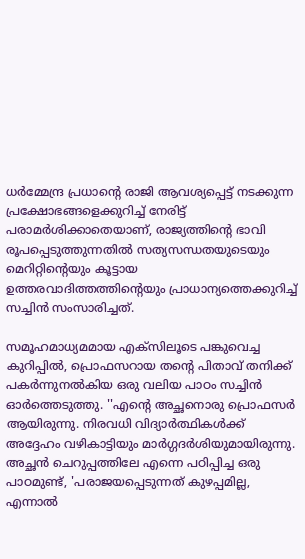ധര്‍മ്മേന്ദ്ര പ്രധാന്റെ രാജി ആവശ്യപ്പെട്ട് നടക്കുന്ന പ്രക്ഷോഭങ്ങളെക്കുറിച്ച് നേരിട്ട് പരാമര്‍ശിക്കാതെയാണ്, രാജ്യത്തിന്റെ ഭാവി രൂപപ്പെടുത്തുന്നതില്‍ സത്യസന്ധതയുടെയും മെറിറ്റിന്റെയും കൂട്ടായ ഉത്തരവാദിത്തത്തിന്റെയും പ്രാധാന്യത്തെക്കുറിച്ച് സച്ചിന്‍ സംസാരിച്ചത്.

സമൂഹമാധ്യമമായ എക്‌സിലൂടെ പങ്കുവെച്ച കുറിപ്പില്‍, പ്രൊഫസറായ തന്റെ പിതാവ് തനിക്ക് പകര്‍ന്നുനല്‍കിയ ഒരു വലിയ പാഠം സച്ചിന്‍ ഓര്‍ത്തെടുത്തു. ''എന്റെ അച്ഛനൊരു പ്രൊഫസര്‍ ആയിരുന്നു. നിരവധി വിദ്യാര്‍ത്ഥികള്‍ക്ക് അദ്ദേഹം വഴികാട്ടിയും മാര്‍ഗ്ഗദര്‍ശിയുമായിരുന്നു. അച്ഛന്‍ ചെറുപ്പത്തിലേ എന്നെ പഠിപ്പിച്ച ഒരു പാഠമുണ്ട്, 'പരാജയപ്പെടുന്നത് കുഴപ്പമില്ല, എന്നാല്‍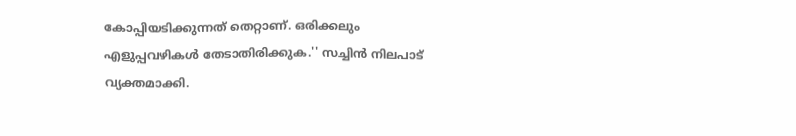കോപ്പിയടിക്കുന്നത് തെറ്റാണ്. ഒരിക്കലും എളുപ്പവഴികള്‍ തേടാതിരിക്കുക.'' സച്ചിന്‍ നിലപാട് വ്യക്തമാക്കി.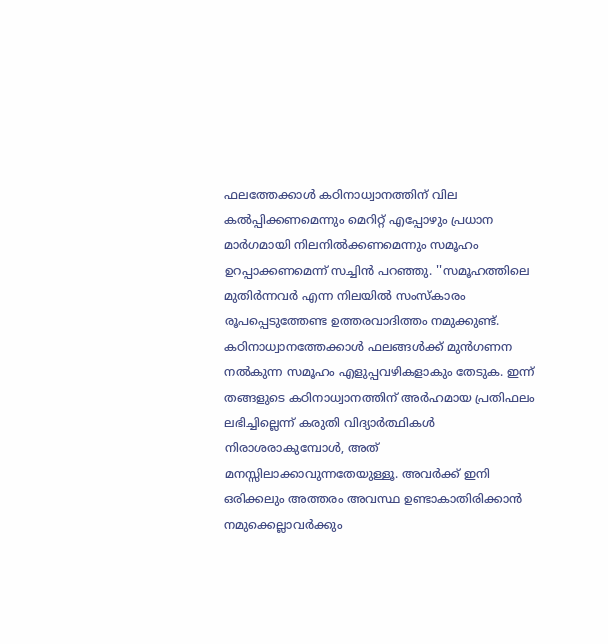ഫലത്തേക്കാള്‍ കഠിനാധ്വാനത്തിന് വില കല്‍പ്പിക്കണമെന്നും മെറിറ്റ് എപ്പോഴും പ്രധാന മാര്‍ഗമായി നിലനില്‍ക്കണമെന്നും സമൂഹം ഉറപ്പാക്കണമെന്ന് സച്ചിന്‍ പറഞ്ഞു. ''സമൂഹത്തിലെ മുതിര്‍ന്നവര്‍ എന്ന നിലയില്‍ സംസ്‌കാരം രൂപപ്പെടുത്തേണ്ട ഉത്തരവാദിത്തം നമുക്കുണ്ട്. കഠിനാധ്വാനത്തേക്കാള്‍ ഫലങ്ങള്‍ക്ക് മുന്‍ഗണന നല്‍കുന്ന സമൂഹം എളുപ്പവഴികളാകും തേടുക. ഇന്ന് തങ്ങളുടെ കഠിനാധ്വാനത്തിന് അര്‍ഹമായ പ്രതിഫലം ലഭിച്ചില്ലെന്ന് കരുതി വിദ്യാര്‍ത്ഥികള്‍ നിരാശരാകുമ്പോള്‍, അത് മനസ്സിലാക്കാവുന്നതേയുള്ളൂ. അവര്‍ക്ക് ഇനി ഒരിക്കലും അത്തരം അവസ്ഥ ഉണ്ടാകാതിരിക്കാന്‍ നമുക്കെല്ലാവര്‍ക്കും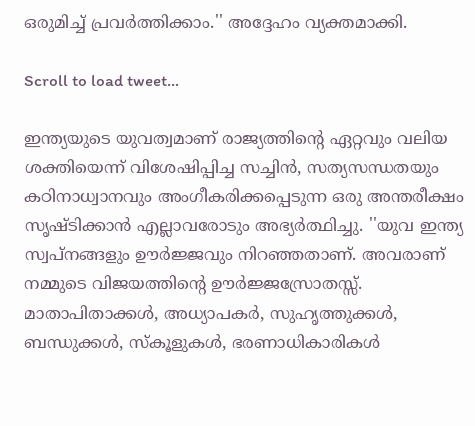ഒരുമിച്ച് പ്രവര്‍ത്തിക്കാം.'' അദ്ദേഹം വ്യക്തമാക്കി.

Scroll to load tweet…

ഇന്ത്യയുടെ യുവത്വമാണ് രാജ്യത്തിന്റെ ഏറ്റവും വലിയ ശക്തിയെന്ന് വിശേഷിപ്പിച്ച സച്ചിന്‍, സത്യസന്ധതയും കഠിനാധ്വാനവും അംഗീകരിക്കപ്പെടുന്ന ഒരു അന്തരീക്ഷം സൃഷ്ടിക്കാന്‍ എല്ലാവരോടും അഭ്യര്‍ത്ഥിച്ചു. ''യുവ ഇന്ത്യ സ്വപ്നങ്ങളും ഊര്‍ജ്ജവും നിറഞ്ഞതാണ്. അവരാണ് നമ്മുടെ വിജയത്തിന്റെ ഊര്‍ജ്ജസ്രോതസ്സ്. മാതാപിതാക്കള്‍, അധ്യാപകര്‍, സുഹൃത്തുക്കള്‍, ബന്ധുക്കള്‍, സ്‌കൂളുകള്‍, ഭരണാധികാരികള്‍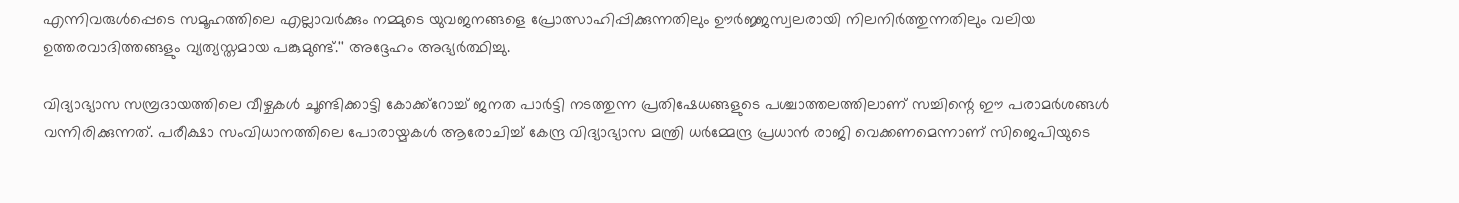എന്നിവരുള്‍പ്പെടെ സമൂഹത്തിലെ എല്ലാവര്‍ക്കും നമ്മുടെ യുവജനങ്ങളെ പ്രോത്സാഹിപ്പിക്കുന്നതിലും ഊര്‍ജ്ജസ്വലരായി നിലനിര്‍ത്തുന്നതിലും വലിയ ഉത്തരവാദിത്തങ്ങളും വ്യത്യസ്തമായ പങ്കുമുണ്ട്.'' അദ്ദേഹം അഭ്യര്‍ത്ഥിച്ചു.

വിദ്യാഭ്യാസ സമ്പ്രദായത്തിലെ വീഴ്ചകള്‍ ചൂണ്ടിക്കാട്ടി കോക്ക്‌റോച്ച് ജനത പാര്‍ട്ടി നടത്തുന്ന പ്രതിഷേധങ്ങളുടെ പശ്ചാത്തലത്തിലാണ് സച്ചിന്റെ ഈ പരാമര്‍ശങ്ങള്‍ വന്നിരിക്കുന്നത്. പരീക്ഷാ സംവിധാനത്തിലെ പോരായ്മകള്‍ ആരോചിച്ച് കേന്ദ്ര വിദ്യാഭ്യാസ മന്ത്രി ധര്‍മ്മേന്ദ്ര പ്രധാന്‍ രാജി വെക്കണമെന്നാണ് സിജെപിയുടെ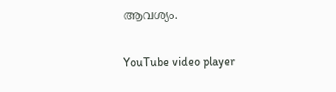ആവശ്യം.

YouTube video player